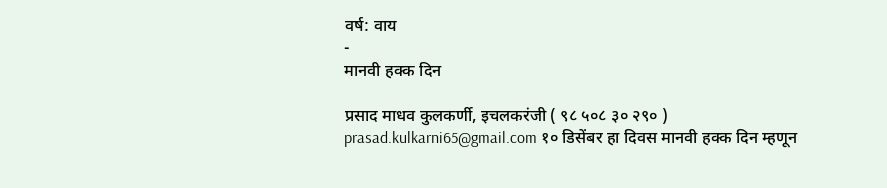वर्ष: वाय
-
मानवी हक्क दिन

प्रसाद माधव कुलकर्णी, इचलकरंजी ( ९८ ५०८ ३० २९० ) prasad.kulkarni65@gmail.com १० डिसेंबर हा दिवस मानवी हक्क दिन म्हणून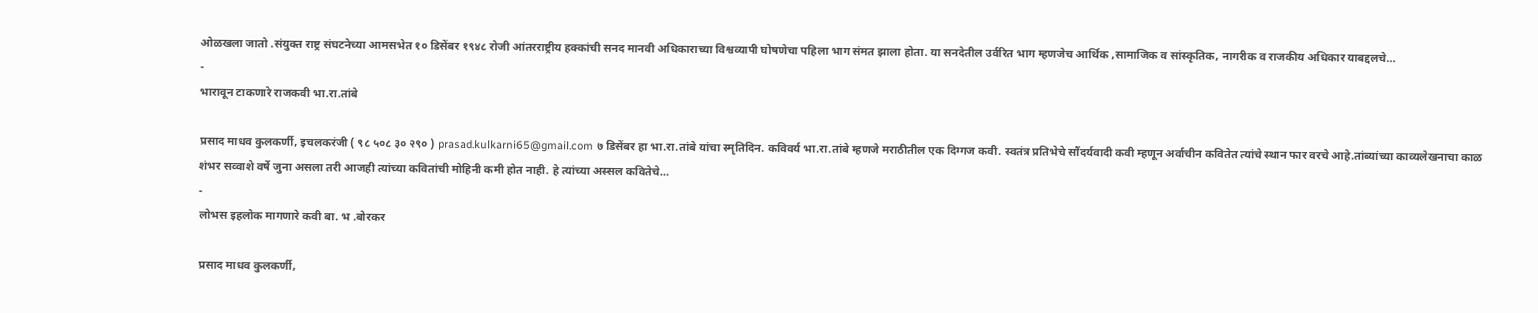ओळखला जातो .संयुक्त राष्ट्र संघटनेच्या आमसभेत १० डिसेंबर १९४८ रोजी आंतरराष्ट्रीय हक्कांची सनद मानवी अधिकाराच्या विश्वव्यापी घोषणेचा पहिला भाग संमत झाला होता. या सनदेतील उर्वरित भाग म्हणजेच आर्थिक ,सामाजिक व सांस्कृतिक, नागरीक व राजकीय अधिकार याबद्दलचे…
-
भारावून टाकणारे राजकवी भा.रा.तांबे

प्रसाद माधव कुलकर्णी, इचलकरंजी ( ९८ ५०८ ३० २९० ) prasad.kulkarni65@gmail.com ७ डिसेंबर हा भा.रा.तांबे यांचा स्मृतिदिन. कविवर्य भा.रा.तांबे म्हणजे मराठीतील एक दिग्गज कवी. स्वतंत्र प्रतिभेचे सौंदर्यवादी कवी म्हणून अर्वाचीन कवितेत त्यांचे स्थान फार वरचे आहे.तांब्यांच्या काव्यलेखनाचा काळ शंभर सव्वाशे वर्षे जुना असला तरी आजही त्यांच्या कवितांची मोहिनी कमी होत नाही. हे त्यांच्या अस्सल कवितेचे…
-
लोभस इहलोक मागणारे कवी बा. भ .बोरकर

प्रसाद माधव कुलकर्णी,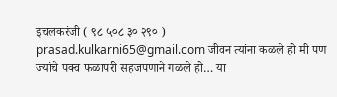इचलकरंजी ( ९८ ५०८ ३० २९० ) prasad.kulkarni65@gmail.com जीवन त्यांना कळले हो मी पण ज्यांचे पक्व फळापरी सहजपणाने गळले हो… या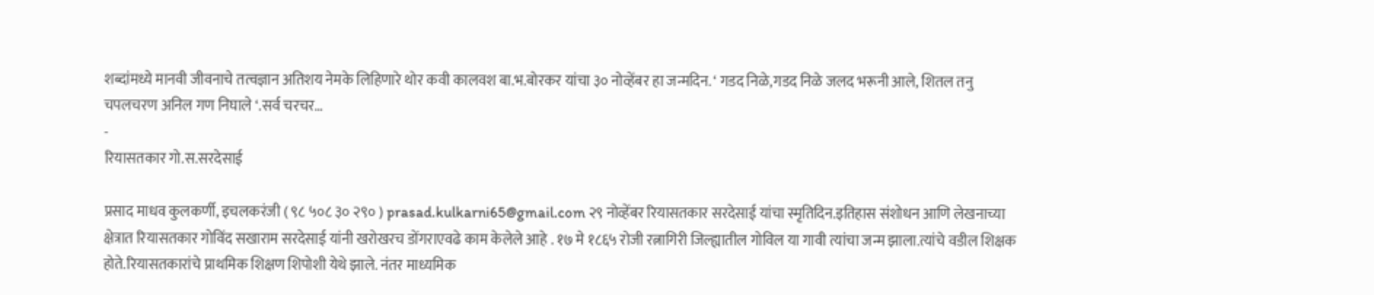शब्दांमध्ये मानवी जीवनाचे तत्वज्ञान अतिशय नेमके लिहिणारे थोर कवी कालवश बा.भ.बोरकर यांचा ३० नोव्हेंबर हा जन्मदिन. ‘ गडद निळे,गडद निळे जलद भरूनी आले, शितल तनु चपलचरण अनिल गण निघाले ‘.सर्व चरचर…
-
रियासतकार गो.स.सरदेसाई

प्रसाद माधव कुलकर्णी, इचलकरंजी ( ९८ ५०८ ३० २९० ) prasad.kulkarni65@gmail.com २९ नोव्हेंबर रियासतकार सरदेसाई यांचा स्मृतिदिन.इतिहास संशोधन आणि लेखनाच्या क्षेत्रात रियासतकार गोविंद सखाराम सरदेसाई यांनी खरोखरच डोंगराएवढे काम केलेले आहे . १७ मे १८६५ रोजी रत्नागिरी जिल्ह्यातील गोविल या गावी त्यांचा जन्म झाला.त्यांचे वडील शिक्षक होते.रियासतकारांचे प्राथमिक शिक्षण शिपोशी येथे झाले. नंतर माध्यमिक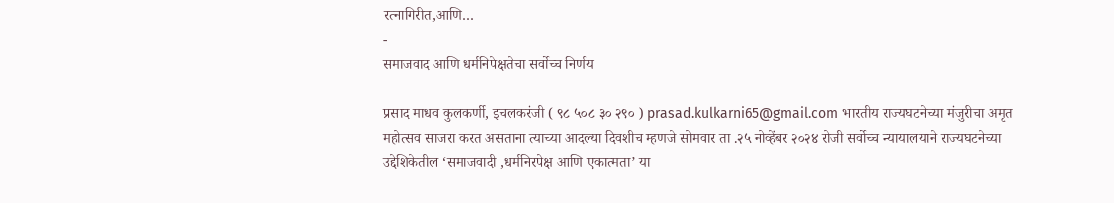रत्नागिरीत,आणि…
-
समाजवाद आणि धर्मनिपेक्षतेचा सर्वोच्च निर्णय

प्रसाद माधव कुलकर्णी, इचलकरंजी ( ९८ ५०८ ३० २९० ) prasad.kulkarni65@gmail.com भारतीय राज्यघटनेच्या मंजुरीचा अमृत महोत्सव साजरा करत असताना त्याच्या आदल्या दिवशीच म्हणजे सोमवार ता .२५ नोव्हेंबर २०२४ रोजी सर्वोच्च न्यायालयाने राज्यघटनेच्या उद्देशिकेतील ‘समाजवादी ,धर्मनिरपेक्ष आणि एकात्मता’ या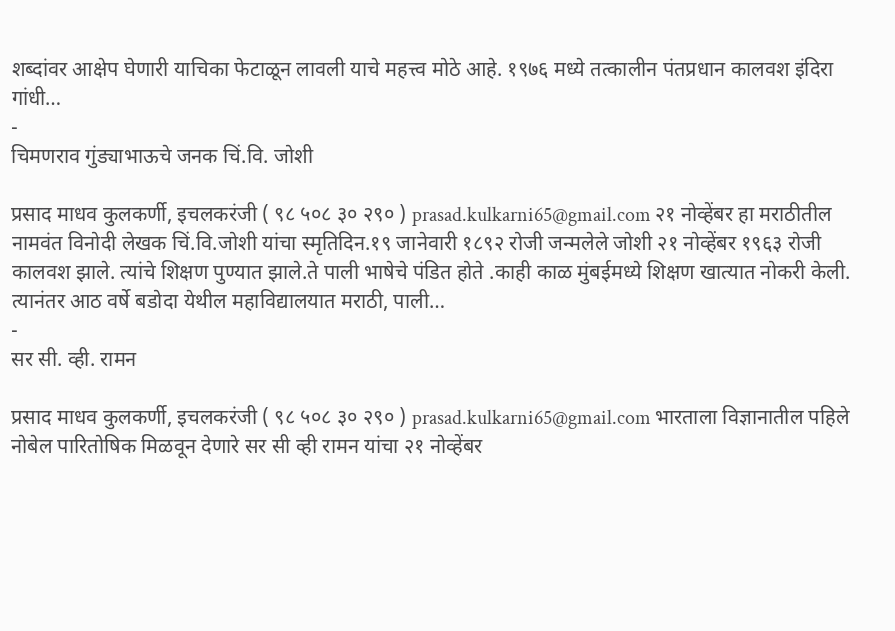शब्दांवर आक्षेप घेणारी याचिका फेटाळून लावली याचे महत्त्व मोठे आहे. १९७६ मध्ये तत्कालीन पंतप्रधान कालवश इंदिरा गांधी…
-
चिमणराव गुंड्याभाऊचे जनक चिं.वि. जोशी

प्रसाद माधव कुलकर्णी, इचलकरंजी ( ९८ ५०८ ३० २९० ) prasad.kulkarni65@gmail.com २१ नोव्हेंबर हा मराठीतील नामवंत विनोदी लेखक चिं.वि.जोशी यांचा स्मृतिदिन.१९ जानेवारी १८९२ रोजी जन्मलेले जोशी २१ नोव्हेंबर १९६३ रोजी कालवश झाले. त्यांचे शिक्षण पुण्यात झाले.ते पाली भाषेचे पंडित होते .काही काळ मुंबईमध्ये शिक्षण खात्यात नोकरी केली. त्यानंतर आठ वर्षे बडोदा येथील महाविद्यालयात मराठी, पाली…
-
सर सी. व्ही. रामन

प्रसाद माधव कुलकर्णी, इचलकरंजी ( ९८ ५०८ ३० २९० ) prasad.kulkarni65@gmail.com भारताला विज्ञानातील पहिले नोबेल पारितोषिक मिळवून देणारे सर सी व्ही रामन यांचा २१ नोव्हेंबर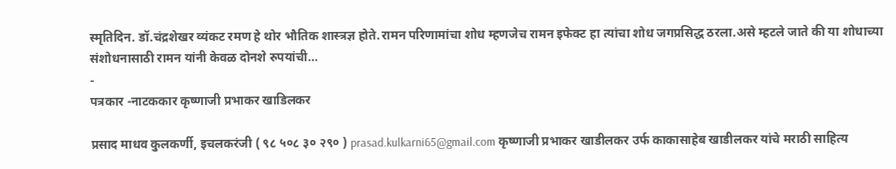स्मृतिदिन. डॉ.चंद्रशेखर व्यंकट रमण हे थोर भौतिक शास्त्रज्ञ होते.रामन परिणामांचा शोध म्हणजेच रामन इफेक्ट हा त्यांचा शोध जगप्रसिद्ध ठरला.असे म्हटले जाते की या शोधाच्या संशोधनासाठी रामन यांनी केवळ दोनशे रुपयांची…
-
पत्रकार -नाटककार कृष्णाजी प्रभाकर खाडिलकर

प्रसाद माधव कुलकर्णी, इचलकरंजी ( ९८ ५०८ ३० २९० ) prasad.kulkarni65@gmail.com कृष्णाजी प्रभाकर खाडीलकर उर्फ काकासाहेब खाडीलकर यांचे मराठी साहित्य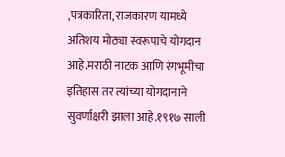,पत्रकारिता, राजकारण यामध्ये अतिशय मोठ्या स्वरूपाचे योगदान आहे.मराठी नाटक आणि रंगभूमीचा इतिहास तर त्यांच्या योगदानाने सुवर्णाक्षरी झाला आहे.१९१७ साली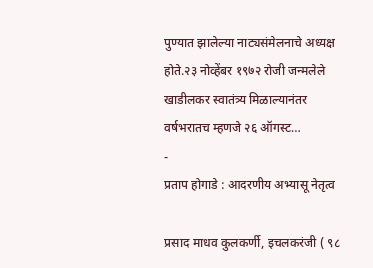पुण्यात झालेल्या नाट्यसंमेलनाचे अध्यक्ष होते.२३ नोव्हेंबर १९७२ रोजी जन्मलेले खाडीलकर स्वातंत्र्य मिळाल्यानंतर वर्षभरातच म्हणजे २६ ऑगस्ट…
-
प्रताप होगाडे : आदरणीय अभ्यासू नेतृत्व

प्रसाद माधव कुलकर्णी, इचलकरंजी ( ९८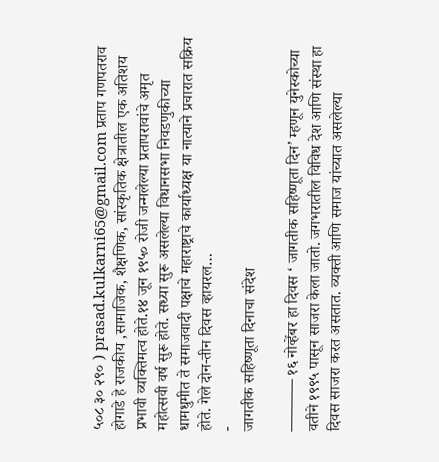५०८ ३० २९० ) prasad.kulkarni65@gmail.com प्रताप गणपतराव होगाडे हे राजकीय ,सामाजिक, शैक्षणिक, सांस्कृतिक क्षेत्रातील एक अतिशय प्रभावी व्यक्तिमत्व होते.१४ जून १९५० रोजी जन्मलेल्या प्रतापरावांचे अमृत महोत्सवी वर्ष सुरू होते. सध्या सुरू असलेल्या विधानसभा निवडणुकीच्या धामधुमीत ते समाजवादी पक्षाचे महाराष्ट्राचे कार्याध्यक्ष या नात्याने प्रचारात सक्रिय होते. गेले दोन-तीन दिवस व्हायरल…
-
जागतीक सहिष्णूता दिनाचा संदेश

———– १६ नोव्हेंबर हा दिवस ‘ जागतीक सहिष्णूता दिन’ म्हणून युनेस्कोच्या वतीने १९९५ पासून साजरा केला जातो. जगभरातील विविध देश आणि संस्था हा दिवस साजरा करत असतात. व्यक्ती आणि समाज यांच्यात असलेल्या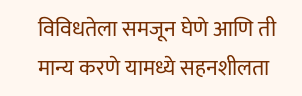विविधतेला समजून घेणे आणि ती मान्य करणे यामध्ये सहनशीलता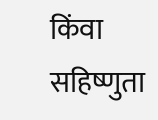किंवा सहिष्णुता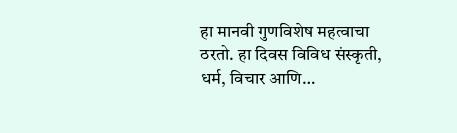हा मानवी गुणविशेष महत्वाचा ठरतो. हा दिवस विविध संस्कृती, धर्म, विचार आणि…